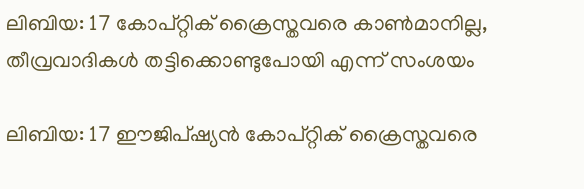ലിബിയ: 17 കോപ്റ്റിക് ക്രൈസ്തവരെ കാണ്‍മാനില്ല, തീവ്രവാദികള്‍ തട്ടിക്കൊണ്ടുപോയി എന്ന് സംശയം

ലിബിയ: 17 ഈജിപ്ഷ്യന്‍ കോപ്റ്റിക് ക്രൈസ്തവരെ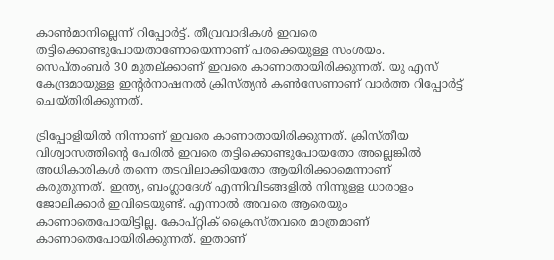കാണ്‍മാനില്ലെന്ന് റിപ്പോര്‍ട്ട്. തീവ്രവാദികള്‍ ഇവരെ തട്ടിക്കൊണ്ടുപോയതാണോയെന്നാണ് പരക്കെയുള്ള സംശയം. സെപ്തംബര്‍ 30 മുതല്ക്കാണ് ഇവരെ കാണാതായിരിക്കുന്നത്. യു എസ് കേന്ദ്രമായുള്ള ഇന്റര്‍നാഷനല്‍ ക്രിസ്ത്യന്‍ കണ്‍സേണാണ് വാര്‍ത്ത റിപ്പോര്‍ട്ട് ചെയ്തിരിക്കുന്നത്.

ട്രിപ്പോളിയില്‍ നിന്നാണ് ഇവരെ കാണാതായിരിക്കുന്നത്. ക്രിസ്തീയ വിശ്വാസത്തിന്റെ പേരില്‍ ഇവരെ തട്ടിക്കൊണ്ടുപോയതോ അല്ലെങ്കില്‍ അധികാരികള്‍ തന്നെ തടവിലാക്കിയതോ ആയിരിക്കാമെന്നാണ് കരുതുന്നത്. ഇന്ത്യ, ബംഗ്ലാദേശ് എന്നിവിടങ്ങളില്‍ നിന്നുളള ധാരാളം ജോലിക്കാര്‍ ഇവിടെയുണ്ട്. എന്നാല്‍ അവരെ ആരെയും കാണാതെപോയിട്ടില്ല. കോപ്റ്റിക് ക്രൈസ്തവരെ മാത്രമാണ് കാണാതെപോയിരിക്കുന്നത്. ഇതാണ്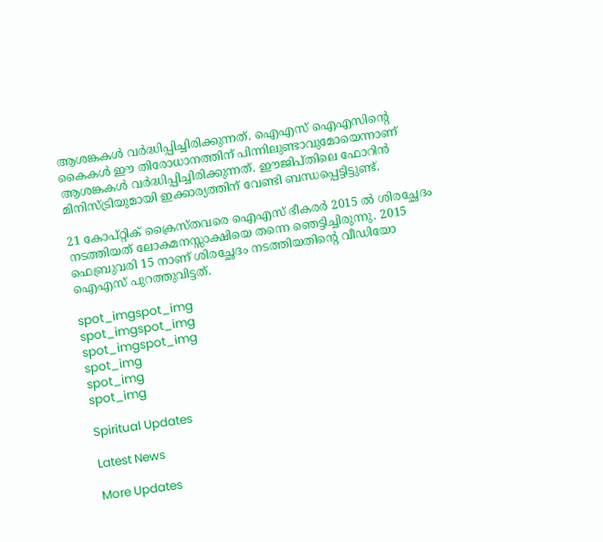ആശങ്കകള്‍ വര്‍ദ്ധിപ്പിച്ചിരിക്കുന്നത്. ഐഎസ് ഐഎസിന്റെ കൈകള്‍ ഈ തിരോധാനത്തിന് പിന്നിലുണ്ടാവുമോയെന്നാണ് ആശങ്കകള്‍ വര്‍ദ്ധിപ്പിച്ചിരിക്കുന്നത്. ഈജിപ്തിലെ ഫോറിന്‍ മിനിസ്ട്രിയുമായി ഇക്കാര്യത്തിന് വേണ്ടി ബന്ധപ്പെട്ടിട്ടുണ്ട്.

21 കോപ്റ്റിക് ക്രൈസ്തവരെ ഐഎസ് ഭീകരര്‍ 2015 ല്‍ ശിരച്ഛേദം നടത്തിയത് ലോകമനസ്സാക്ഷിയെ തന്നെ ഞെട്ടിച്ചിരുന്നു. 2015 ഫെബ്രുവരി 15 നാണ് ശിരച്ഛേദം നടത്തിയതിന്റെ വീഡിയോ ഐഎസ് പുറത്തുവിട്ടത്.

spot_imgspot_img
spot_imgspot_img
spot_imgspot_img
spot_img
spot_img
spot_img

Spiritual Updates

Latest News

More Updates